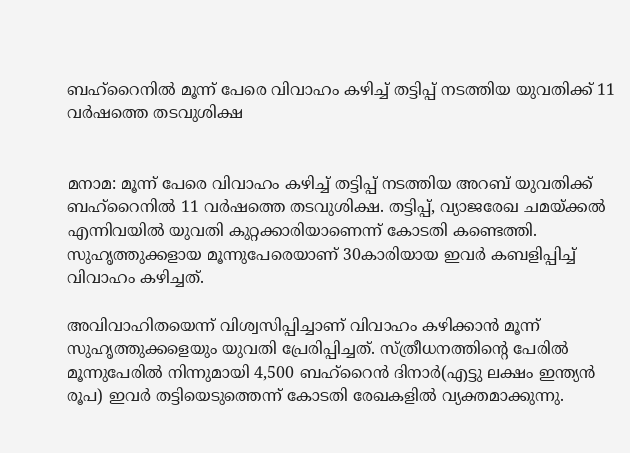ബഹ്‌റൈനില്‍ മൂന്ന് പേരെ വിവാഹം കഴിച്ച് തട്ടിപ്പ് നടത്തിയ യുവതിക്ക് 11 വര്‍ഷത്തെ തടവുശിക്ഷ


മനാമ: മൂന്ന് പേരെ വിവാഹം കഴിച്ച് തട്ടിപ്പ് നടത്തിയ അറബ് യുവതിക്ക് ബഹ്‌റൈനില്‍ 11 വര്‍ഷത്തെ തടവുശിക്ഷ. തട്ടിപ്പ്, വ്യാജരേഖ ചമയ്ക്കല്‍ എന്നിവയില്‍ യുവതി കുറ്റക്കാരിയാണെന്ന് കോടതി കണ്ടെത്തി. സുഹൃത്തുക്കളായ മൂന്നുപേരെയാണ് 30കാരിയായ ഇവര്‍ കബളിപ്പിച്ച് വിവാഹം കഴിച്ചത്.

അവിവാഹിതയെന്ന് വിശ്വസിപ്പിച്ചാണ് വിവാഹം കഴിക്കാന്‍ മൂന്ന് സുഹൃത്തുക്കളെയും യുവതി പ്രേരിപ്പിച്ചത്. സ്ത്രീധനത്തിന്റെ പേരില്‍ മൂന്നുപേരില്‍ നിന്നുമായി 4,500 ബഹ്‌റൈന്‍ ദിനാര്‍(എട്ടു ലക്ഷം ഇന്ത്യന്‍ രൂപ) ഇവര്‍ തട്ടിയെടുത്തെന്ന് കോടതി രേഖകളില്‍ വ്യക്തമാക്കുന്നു.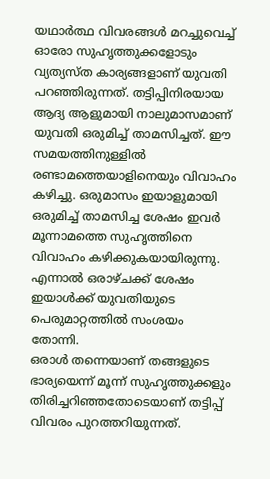യഥാര്‍ത്ഥ വിവരങ്ങള്‍ മറച്ചുവെച്ച് ഓരോ സുഹൃത്തുക്കളോടും വ്യത്യസ്ത കാര്യങ്ങളാണ് യുവതി പറഞ്ഞിരുന്നത്. തട്ടിപ്പിനിരയായ ആദ്യ ആളുമായി നാലുമാസമാണ് യുവതി ഒരുമിച്ച് താമസിച്ചത്. ഈ സമയത്തിനുള്ളില്‍ രണ്ടാമത്തെയാളിനെയും വിവാഹം കഴിച്ചു. ഒരുമാസം ഇയാളുമായി ഒരുമിച്ച് താമസിച്ച ശേഷം ഇവര്‍ മൂന്നാമത്തെ സുഹൃത്തിനെ വിവാഹം കഴിക്കുകയായിരുന്നു. എന്നാല്‍ ഒരാഴ്ചക്ക് ശേഷം ഇയാള്‍ക്ക് യുവതിയുടെ പെരുമാറ്റത്തില്‍ സംശയം തോന്നി.
ഒരാള്‍ തന്നെയാണ് തങ്ങളുടെ ഭാര്യയെന്ന് മൂന്ന് സുഹൃത്തുക്കളും തിരിച്ചറിഞ്ഞതോടെയാണ് തട്ടിപ്പ് വിവരം പുറത്തറിയുന്നത്.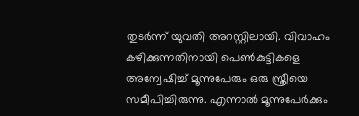തുടര്‍ന്ന് യുവതി അറസ്റ്റിലായി. വിവാഹം കഴിക്കുന്നതിനായി പെണ്‍കുട്ടികളെ അന്വേഷിച്ച് മൂന്നുപേരും ഒരു സ്ത്രീയെ സമീപിച്ചിരുന്നു. എന്നാല്‍ മൂന്നുപേര്‍ക്കും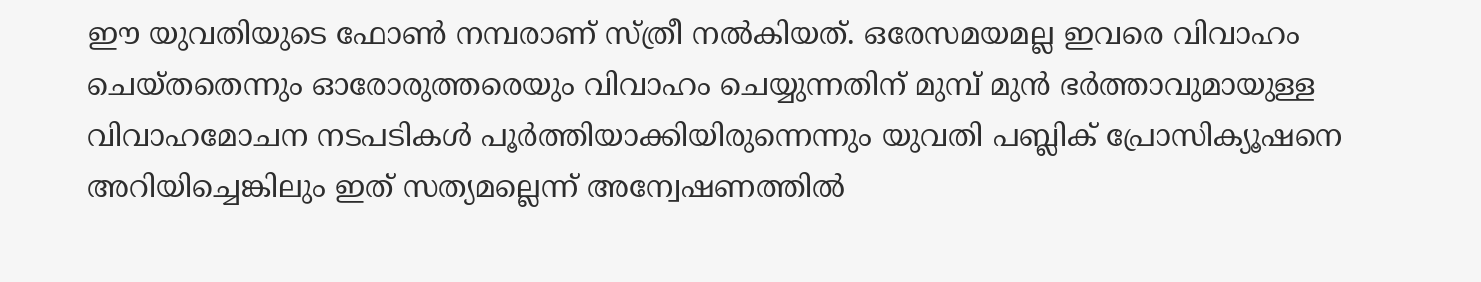ഈ യുവതിയുടെ ഫോണ്‍ നമ്പരാണ് സ്ത്രീ നല്‍കിയത്. ഒരേസമയമല്ല ഇവരെ വിവാഹം ചെയ്തതെന്നും ഓരോരുത്തരെയും വിവാഹം ചെയ്യുന്നതിന് മുമ്പ് മുന്‍ ഭര്‍ത്താവുമായുള്ള വിവാഹമോചന നടപടികള്‍ പൂര്‍ത്തിയാക്കിയിരുന്നെന്നും യുവതി പബ്ലിക് പ്രോസിക്യൂഷനെ അറിയിച്ചെങ്കിലും ഇത് സത്യമല്ലെന്ന് അന്വേഷണത്തില്‍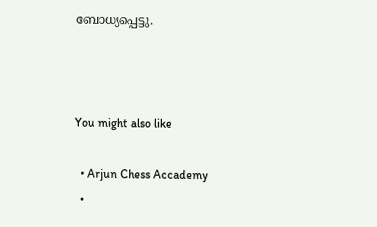ബോധ്യപ്പെട്ടു.



You might also like

  • Arjun Chess Accademy
  •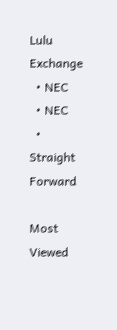Lulu Exchange
  • NEC
  • NEC
  • Straight Forward

Most Viewed